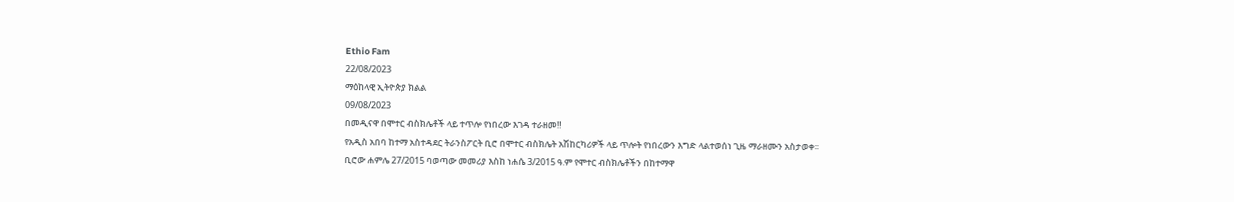Ethio Fam
22/08/2023
ማዕከላዊ ኢትዮጵያ ክልል
09/08/2023
በመዲናዋ በሞተር ብስክሌቶች ላይ ተጥሎ የነበረው እገዳ ተራዘመ‼
የአዲስ አበባ ከተማ አስተዳደር ትራንስፖርት ቢሮ በሞተር ብስክሌት አሽከርካሪዎች ላይ ጥሎት የነበረውን እግድ ላልተወሰነ ጊዜ ማራዘሙን አስታወቀ፡፡
ቢሮው ሐምሌ 27/2015 ባወጣው መመሪያ እስከ ነሐሴ 3/2015 ዓ.ም የሞተር ብስክሌቶችን በከተማዋ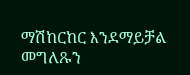ማሽከርከር እንደማይቻል መግለጹን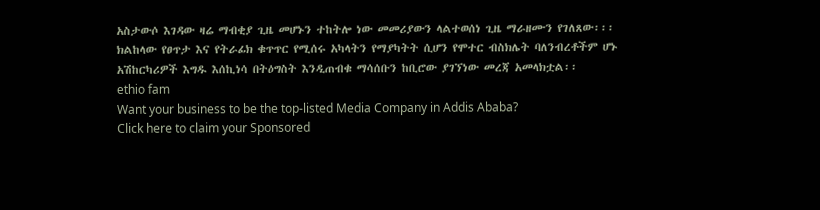አስታውሶ እገዳው ዛሬ ማብቂያ ጊዜ መሆኑን ተከትሎ ነው መመሪያውን ላልተወሰነ ጊዜ ማራዘሙን የገለጸው፡፡፡
ክልከላው የፀጥታ እና የትራፊክ ቁጥጥር የሚሰሩ አካላትን የማያካትት ሲሆን የሞተር ብስክሌት ባለንብረቶችም ሆኑ አሽከርካሪዎች እግዱ እሰኪነሳ በትዕግስት እንዲጠብቁ ማሳሰቡን ከቢሮው ያገኘነው መረጃ አመላክቷል፡፡
ethio fam
Want your business to be the top-listed Media Company in Addis Ababa?
Click here to claim your Sponsored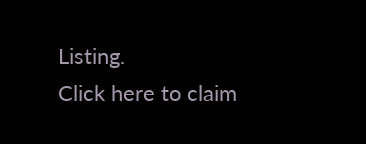Listing.
Click here to claim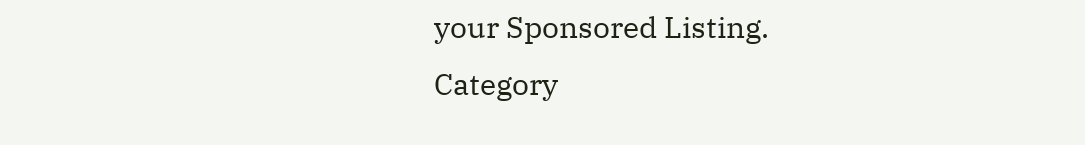your Sponsored Listing.
Category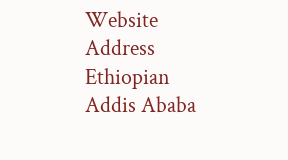Website
Address
Ethiopian
Addis Ababa